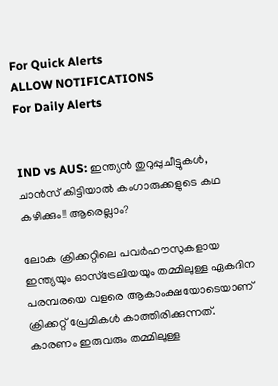For Quick Alerts
ALLOW NOTIFICATIONS
For Daily Alerts


IND vs AUS: ഇന്ത്യന്‍ തുറുപ്പുചീട്ടുകള്‍, ചാന്‍സ് കിട്ടിയാല്‍ കംഗാരുക്കളുടെ കഥ കഴിക്കും!! ആരെല്ലാം?

ലോക ക്രിക്കറ്റിലെ പവര്‍ഹൗസുകളായ ഇന്ത്യയും ഓസ്‌ട്രേലിയയും തമ്മിലുള്ള ഏകദിന പരമ്പരയെ വളരെ ആകാംക്ഷയോടെയാണ് ക്രിക്കറ്റ് പ്രേമികള്‍ കാത്തിരിക്കുന്നത്. കാരണം ഇരുവരും തമ്മിലുള്ള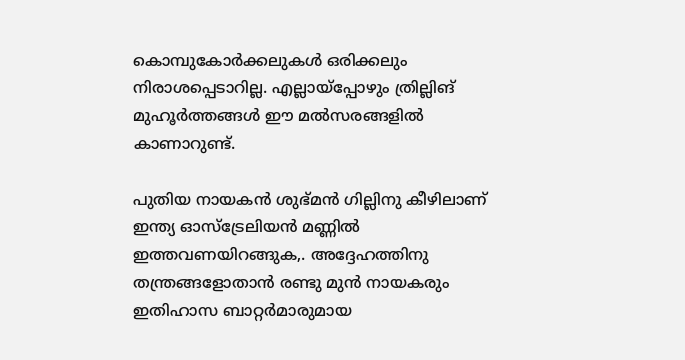കൊമ്പുകോര്‍ക്കലുകള്‍ ഒരിക്കലും നിരാശപ്പെടാറില്ല. എല്ലായ്‌പ്പോഴും ത്രില്ലിങ് മുഹൂര്‍ത്തങ്ങള്‍ ഈ മല്‍സരങ്ങളില്‍ കാണാറുണ്ട്.

പുതിയ നായകന്‍ ശുഭ്മന്‍ ഗില്ലിനു കീഴിലാണ് ഇന്ത്യ ഓസ്‌ട്രേലിയന്‍ മണ്ണില്‍ ഇത്തവണയിറങ്ങുക,. അദ്ദേഹത്തിനു തന്ത്രങ്ങളോതാന്‍ രണ്ടു മുന്‍ നായകരും ഇതിഹാസ ബാറ്റര്‍മാരുമായ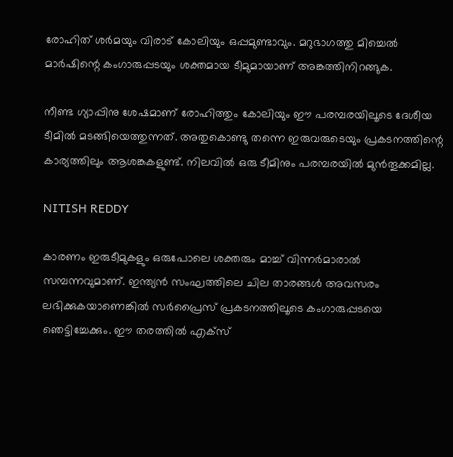രോഹിത് ശര്‍മയും വിരാട് കോലിയും ഒപ്പമുണ്ടാവും. മറുഭാഗത്തു മിച്ചെല്‍ മാര്‍ഷിന്റെ കംഗാരുപ്പടയും ശക്തമായ ടീമുമായാണ് അങ്കത്തിനിറങ്ങുക.

നീണ്ട ഗ്യാപ്പിനു ശേഷമാണ് രോഹിത്തും കോലിയും ഈ പരമ്പരയിലൂടെ ദേശീയ ടീമില്‍ മടങ്ങിയെത്തുന്നത്. അതുകൊണ്ടു തന്നെ ഇരുവരുടെയും പ്രകടനത്തിന്റെ കാര്യത്തിലും ആശങ്കകളുണ്ട്. നിലവില്‍ ഒരു ടീമിനും പരമ്പരയില്‍ മുന്‍തൂക്കമില്ല.

NITISH REDDY

കാരണം ഇരുടീമുകളും ഒരുപോലെ ശക്തരും മാച്ച് വിന്നര്‍മാരാല്‍ സമ്പന്നവുമാണ്. ഇന്ത്യന്‍ സംഘത്തിലെ ചില താരങ്ങള്‍ അവസരം ലഭിക്കുകയാണെങ്കില്‍ സര്‍പ്രൈസ് പ്രകടനത്തിലൂടെ കംഗാരുപ്പടയെ ഞെട്ടിച്ചേക്കും. ഈ തരത്തില്‍ എക്‌സ്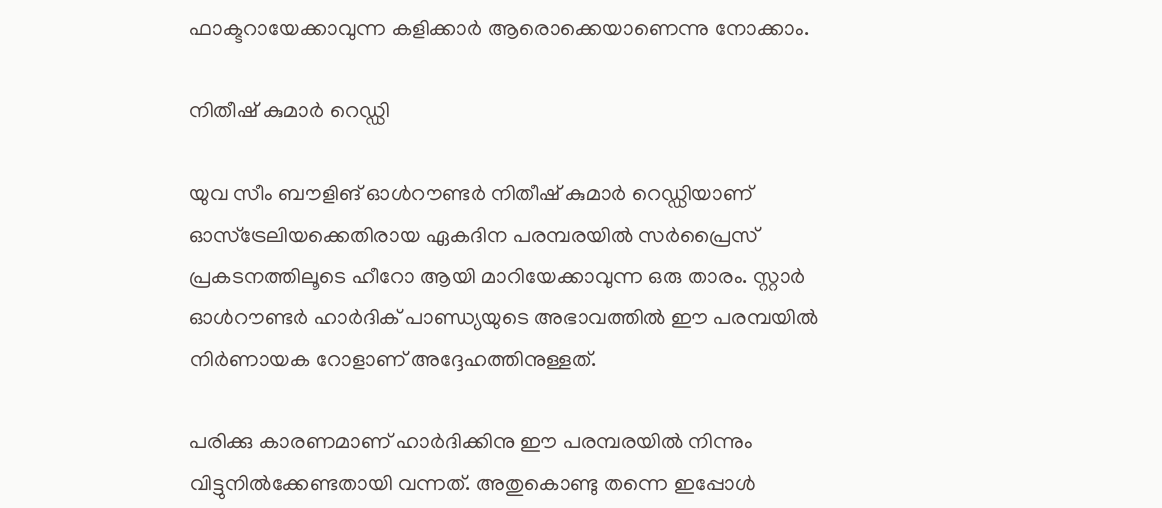ഫാക്ടറായേക്കാവുന്ന കളിക്കാര്‍ ആരൊക്കെയാണെന്നു നോക്കാം.

നിതീഷ് കുമാര്‍ റെഡ്ഡി

യുവ സീം ബൗളിങ് ഓള്‍റൗണ്ടര്‍ നിതീഷ് കുമാര്‍ റെഡ്ഡിയാണ് ഓസ്‌ട്രേലിയക്കെതിരായ ഏകദിന പരമ്പരയില്‍ സര്‍പ്രൈസ് പ്രകടനത്തിലൂടെ ഹീറോ ആയി മാറിയേക്കാവുന്ന ഒരു താരം. സ്റ്റാര്‍ ഓള്‍റൗണ്ടര്‍ ഹാര്‍ദിക് പാണ്ഡ്യയുടെ അഭാവത്തില്‍ ഈ പരമ്പയില്‍ നിര്‍ണായക റോളാണ് അദ്ദേഹത്തിനുള്ളത്.

പരിക്കു കാരണമാണ് ഹാര്‍ദിക്കിനു ഈ പരമ്പരയില്‍ നിന്നും വിട്ടുനില്‍ക്കേണ്ടതായി വന്നത്. അതുകൊണ്ടു തന്നെ ഇപ്പോള്‍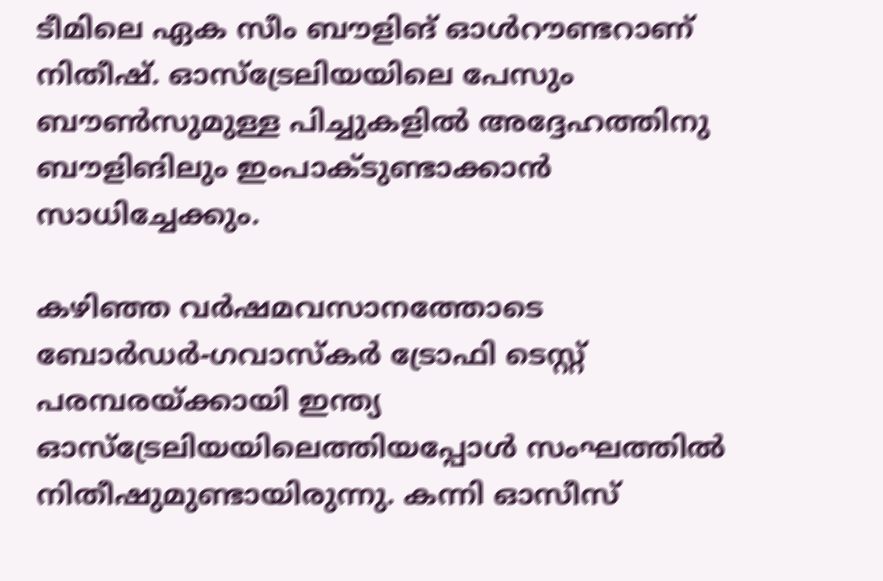ടീമിലെ ഏക സീം ബൗളിങ് ഓള്‍റൗണ്ടറാണ് നിതീഷ്. ഓസ്‌ട്രേലിയയിലെ പേസും ബൗണ്‍സുമുള്ള പിച്ചുകളില്‍ അദ്ദേഹത്തിനു ബൗളിങിലും ഇംപാക്ടുണ്ടാക്കാന്‍ സാധിച്ചേക്കും.

കഴിഞ്ഞ വര്‍ഷമവസാനത്തോടെ ബോര്‍ഡര്‍-ഗവാസ്‌കര്‍ ട്രോഫി ടെസ്റ്റ് പരമ്പരയ്ക്കായി ഇന്ത്യ ഓസ്‌ട്രേലിയയിലെത്തിയപ്പോള്‍ സംഘത്തില്‍ നിതീഷുമുണ്ടായിരുന്നു. കന്നി ഓസീസ്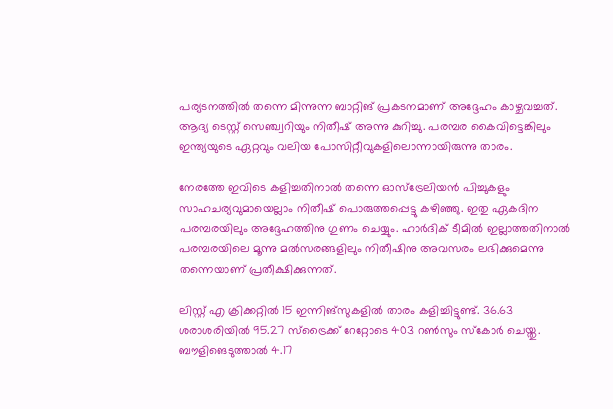പര്യടനത്തില്‍ തന്നെ മിന്നുന്ന ബാറ്റിങ് പ്രകടനമാണ് അദ്ദേഹം കാഴ്ചവച്ചത്. ആദ്യ ടെസ്റ്റ് സെഞ്ച്വറിയും നിതീഷ് അന്നു കുറിച്ചു. പരമ്പര കൈവിട്ടെങ്കിലും ഇന്ത്യയുടെ ഏറ്റവും വലിയ പോസിറ്റീവുകളിലൊന്നായിരുന്നു താരം.

നേരത്തേ ഇവിടെ കളിച്ചതിനാല്‍ തന്നെ ഓസ്‌ട്രേലിയന്‍ പിച്ചുകളും സാഹചര്യവുമായെല്ലാം നിതീഷ് പൊരുത്തപ്പെട്ടു കഴിഞ്ഞു. ഇതു ഏകദിന പരമ്പരയിലും അദ്ദേഹത്തിനു ഗുണം ചെയ്യും. ഹാര്‍ദിക് ടീമില്‍ ഇല്ലാത്തതിനാല്‍ പരമ്പരയിലെ മൂന്നു മല്‍സരങ്ങളിലും നിതീഷിനു അവസരം ലഭിക്കുമെന്നു തന്നെയാണ് പ്രതീക്ഷിക്കുന്നത്.

ലിസ്റ്റ് എ ക്രിക്കറ്റില്‍ 15 ഇന്നിങ്‌സുകളില്‍ താരം കളിച്ചിട്ടുണ്ട്. 36.63 ശരാശരിയില്‍ 95.27 സ്‌ട്രൈക്ക് റേറ്റോടെ 403 റണ്‍സും സ്‌കോര്‍ ചെയ്തു. ബൗളിങെടുത്താല്‍ 4.17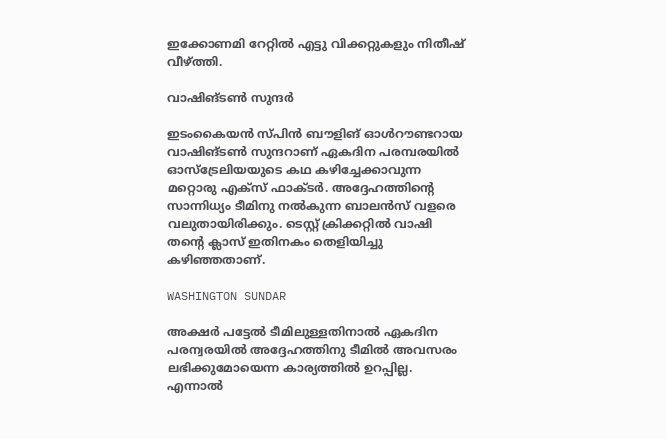ഇക്കോണമി റേറ്റില്‍ എട്ടു വിക്കറ്റുകളും നിതീഷ് വീഴ്ത്തി.

വാഷിങ്ടണ്‍ സുന്ദര്‍

ഇടംകൈയന്‍ സ്പിന്‍ ബൗളിങ് ഓള്‍റൗണ്ടറായ വാഷിങ്ടണ്‍ സുന്ദറാണ് ഏകദിന പരമ്പരയില്‍ ഓസ്‌ട്രേലിയയുടെ കഥ കഴിച്ചേക്കാവുന്ന മറ്റൊരു എക്‌സ് ഫാക്ടര്‍. അദ്ദേഹത്തിന്റെ സാന്നിധ്യം ടീമിനു നല്‍കുന്ന ബാലന്‍സ് വളരെ വലുതായിരിക്കും. ടെസ്റ്റ് ക്രിക്കറ്റില്‍ വാഷി തന്റെ ക്ലാസ് ഇതിനകം തെളിയിച്ചു കഴിഞ്ഞതാണ്.

WASHINGTON SUNDAR

അക്ഷര്‍ പട്ടേല്‍ ടീമിലുള്ളതിനാല്‍ ഏകദിന പരന്വരയില്‍ അദ്ദേഹത്തിനു ടീമില്‍ അവസരം ലഭിക്കുമോയെന്ന കാര്യത്തില്‍ ഉറപ്പില്ല. എന്നാല്‍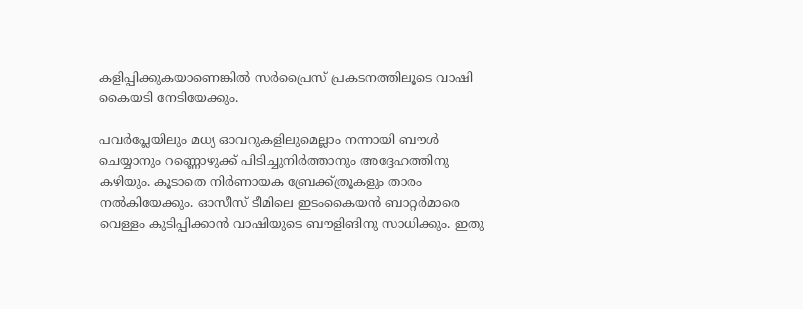കളിപ്പിക്കുകയാണെങ്കില്‍ സര്‍പ്രൈസ് പ്രകടനത്തിലൂടെ വാഷി കൈയടി നേടിയേക്കും.

പവര്‍പ്ലേയിലും മധ്യ ഓവറുകളിലുമെല്ലാം നന്നായി ബൗള്‍ ചെയ്യാനും റണ്ണൊഴുക്ക് പിടിച്ചുനിര്‍ത്താനും അദ്ദേഹത്തിനു കഴിയും. കൂടാതെ നിര്‍ണായക ബ്രേക്ക്ത്രൂകളും താരം നല്‍കിയേക്കും. ഓസീസ് ടീമിലെ ഇടംകൈയന്‍ ബാറ്റര്‍മാരെ വെള്ളം കുടിപ്പിക്കാന്‍ വാഷിയുടെ ബൗളിങിനു സാധിക്കും. ഇതു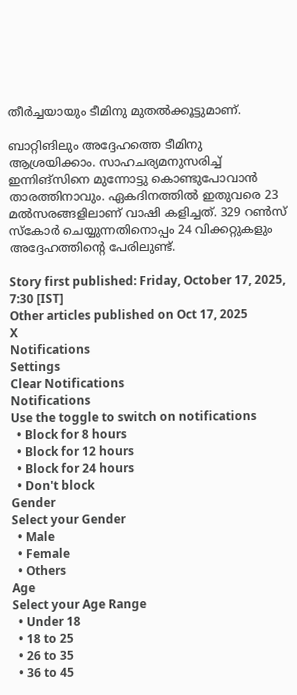തീര്‍ച്ചയായും ടീമിനു മുതല്‍ക്കൂട്ടുമാണ്.

ബാറ്റിങിലും അദ്ദേഹത്തെ ടീമിനു ആശ്രയിക്കാം. സാഹചര്യമനുസരിച്ച് ഇന്നിങ്‌സിനെ മുന്നോട്ടു കൊണ്ടുപോവാന്‍ താരത്തിനാവും. ഏകദിനത്തില്‍ ഇതുവരെ 23 മല്‍സരങ്ങളിലാണ് വാഷി കളിച്ചത്. 329 റണ്‍സ് സ്‌കോര്‍ ചെയ്യുന്നതിനൊപ്പം 24 വിക്കറ്റുകളും അദ്ദേഹത്തിന്റെ പേരിലുണ്ട്.

Story first published: Friday, October 17, 2025, 7:30 [IST]
Other articles published on Oct 17, 2025
X
Notifications
Settings
Clear Notifications
Notifications
Use the toggle to switch on notifications
  • Block for 8 hours
  • Block for 12 hours
  • Block for 24 hours
  • Don't block
Gender
Select your Gender
  • Male
  • Female
  • Others
Age
Select your Age Range
  • Under 18
  • 18 to 25
  • 26 to 35
  • 36 to 45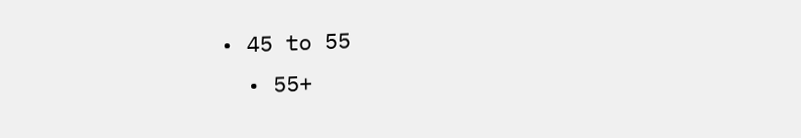• 45 to 55
  • 55+